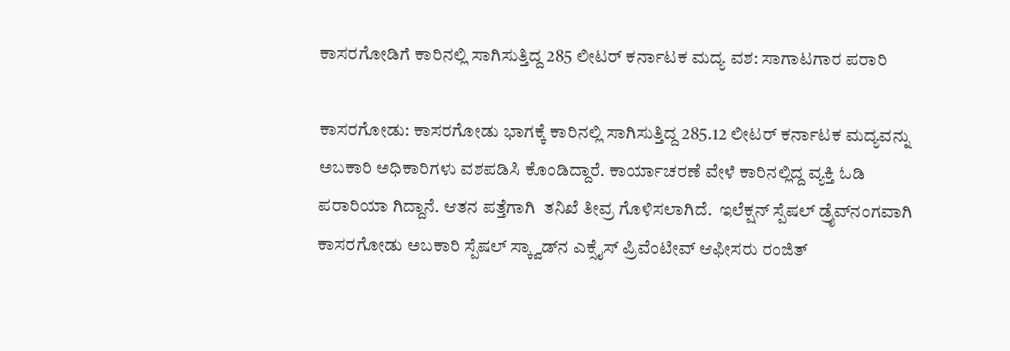ಕಾಸರಗೋಡಿಗೆ ಕಾರಿನಲ್ಲಿ ಸಾಗಿಸುತ್ತಿದ್ದ 285 ಲೀಟರ್ ಕರ್ನಾಟಕ ಮದ್ಯ ವಶ: ಸಾಗಾಟಗಾರ ಪರಾರಿ

ಕಾಸರಗೋಡು: ಕಾಸರಗೋಡು ಭಾಗಕ್ಕೆ ಕಾರಿನಲ್ಲಿ ಸಾಗಿಸುತ್ತಿದ್ದ 285.12 ಲೀಟರ್ ಕರ್ನಾಟಕ ಮದ್ಯವನ್ನು  ಅಬಕಾರಿ ಅಧಿಕಾರಿಗಳು ವಶಪಡಿಸಿ ಕೊಂಡಿದ್ದಾರೆ. ಕಾರ್ಯಾಚರಣೆ ವೇಳೆ ಕಾರಿನಲ್ಲಿದ್ದ ವ್ಯಕ್ತಿ ಓಡಿ ಪರಾರಿಯಾ ಗಿದ್ದಾನೆ. ಆತನ ಪತ್ತೆಗಾಗಿ  ತನಿಖೆ ತೀವ್ರ ಗೊಳಿಸಲಾಗಿದೆ.  ಇಲೆಕ್ಷನ್ ಸ್ಪೆಷಲ್ ಡ್ರೈವ್‌ನಂಗವಾಗಿ ಕಾಸರಗೋಡು ಅಬಕಾರಿ ಸ್ಪೆಷಲ್ ಸ್ಕ್ವಾಡ್‌ನ ಎಕ್ಸೈಸ್ ಪ್ರಿವೆಂಟೀವ್ ಆಫೀಸರು ರಂಜಿತ್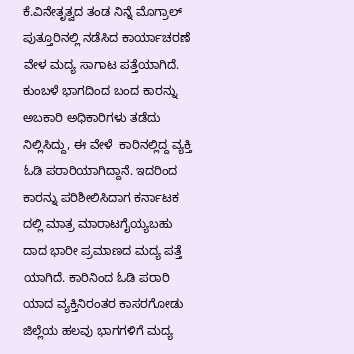ಕೆ.ವಿನೇತೃತ್ವದ ತಂಡ ನಿನ್ನೆ ಮೊಗ್ರಾಲ್ ಪುತ್ತೂರಿನಲ್ಲಿ ನಡೆಸಿದ ಕಾರ್ಯಾಚರಣೆ ವೇಳ ಮದ್ಯ ಸಾಗಾಟ ಪತ್ತೆಯಾಗಿದೆ. ಕುಂಬಳೆ ಭಾಗದಿಂದ ಬಂದ ಕಾರನ್ನು ಅಬಕಾರಿ ಅಧಿಕಾರಿಗಳು ತಡೆದು ನಿಲ್ಲಿಸಿದ್ದು, ಈ ವೇಳೆ  ಕಾರಿನಲ್ಲಿದ್ದ ವ್ಯಕ್ತಿ ಓಡಿ ಪರಾರಿಯಾಗಿದ್ದಾನೆ. ಇದರಿಂದ ಕಾರನ್ನು ಪರಿಶೀಲಿಸಿದಾಗ ಕರ್ನಾಟಕ ದಲ್ಲಿ ಮಾತ್ರ ಮಾರಾಟಗೈಯ್ಯಬಹು ದಾದ ಭಾರೀ ಪ್ರಮಾಣದ ಮದ್ಯ ಪತ್ತೆ ಯಾಗಿದೆ. ಕಾರಿನಿಂದ ಓಡಿ ಪರಾರಿ ಯಾದ ವ್ಯಕ್ತಿನಿರಂತರ ಕಾಸರಗೋಡು ಜಿಲ್ಲೆಯ ಹಲವು ಭಾಗಗಳಿಗೆ ಮದ್ಯ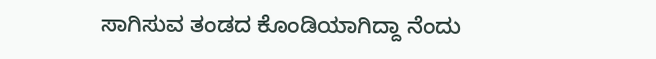ಸಾಗಿಸುವ ತಂಡದ ಕೊಂಡಿಯಾಗಿದ್ದಾ ನೆಂದು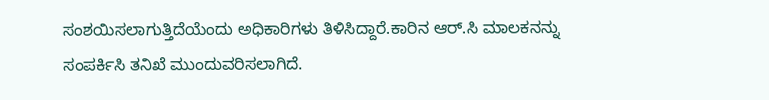ಸಂಶಯಿಸಲಾಗುತ್ತಿದೆಯೆಂದು ಅಧಿಕಾರಿಗಳು ತಿಳಿಸಿದ್ದಾರೆ.ಕಾರಿನ ಆರ್.ಸಿ ಮಾಲಕನನ್ನು ಸಂಪರ್ಕಿಸಿ ತನಿಖೆ ಮುಂದುವರಿಸಲಾಗಿದೆ.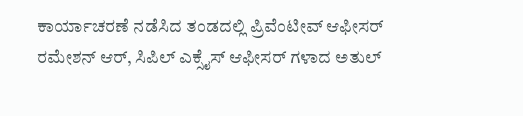ಕಾರ್ಯಾಚರಣೆ ನಡೆಸಿದ ತಂಡದಲ್ಲಿ ಪ್ರಿವೆಂಟೀವ್ ಆಫೀಸರ್ ರಮೇಶನ್ ಆರ್, ಸಿಪಿಲ್ ಎಕ್ಸೈಸ್ ಆಫೀಸರ್ ಗಳಾದ ಅತುಲ್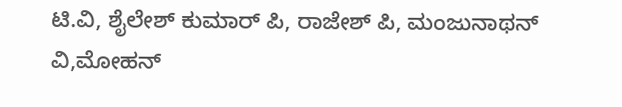ಟಿ.ವಿ, ಶೈಲೇಶ್ ಕುಮಾರ್ ಪಿ, ರಾಜೇಶ್ ಪಿ, ಮಂಜುನಾಥನ್ ವಿ,ಮೋಹನ್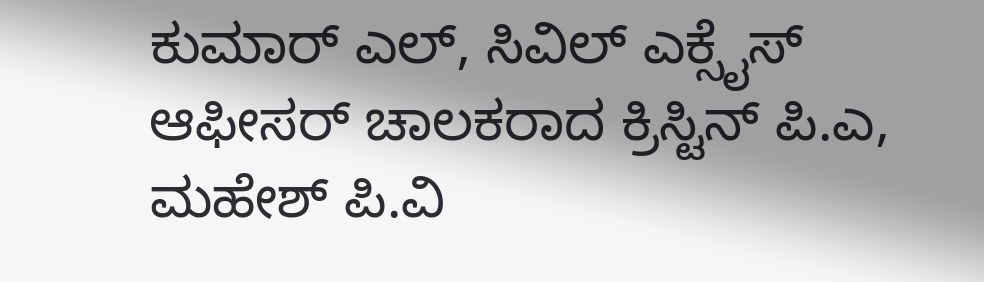ಕುಮಾರ್ ಎಲ್, ಸಿವಿಲ್ ಎಕ್ಸೈಸ್ ಆಫೀಸರ್ ಚಾಲಕರಾದ ಕ್ರಿಸ್ಟಿನ್ ಪಿ.ಎ, ಮಹೇಶ್ ಪಿ.ವಿ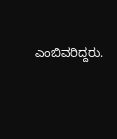ಎಂಬಿವರಿದ್ದರು.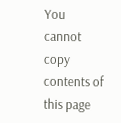You cannot copy contents of this page